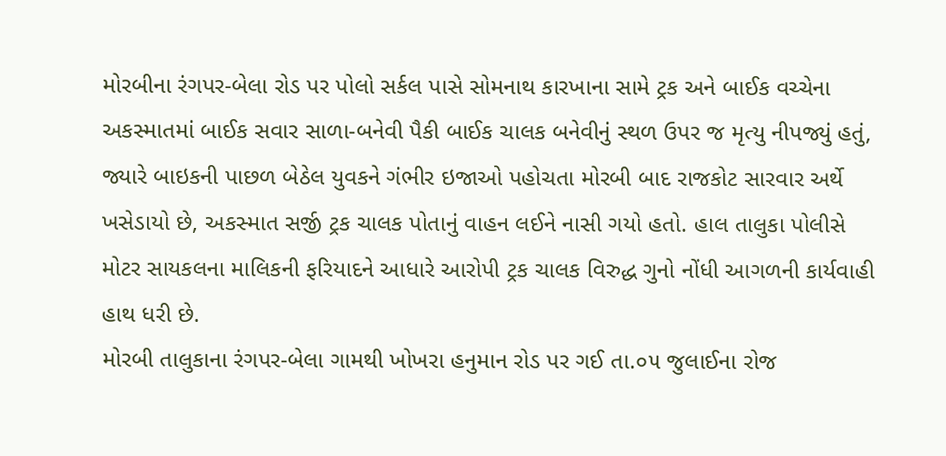મોરબીના રંગપર-બેલા રોડ પર પોલો સર્કલ પાસે સોમનાથ કારખાના સામે ટ્રક અને બાઈક વચ્ચેના અકસ્માતમાં બાઈક સવાર સાળા-બનેવી પૈકી બાઈક ચાલક બનેવીનું સ્થળ ઉપર જ મૃત્યુ નીપજ્યું હતું, જ્યારે બાઇકની પાછળ બેઠેલ યુવકને ગંભીર ઇજાઓ પહોચતા મોરબી બાદ રાજકોટ સારવાર અર્થે ખસેડાયો છે, અકસ્માત સર્જી ટ્રક ચાલક પોતાનું વાહન લઈને નાસી ગયો હતો. હાલ તાલુકા પોલીસે મોટર સાયકલના માલિકની ફરિયાદને આધારે આરોપી ટ્રક ચાલક વિરુદ્ધ ગુનો નોંધી આગળની કાર્યવાહી હાથ ધરી છે.
મોરબી તાલુકાના રંગપર-બેલા ગામથી ખોખરા હનુમાન રોડ પર ગઈ તા.૦૫ જુલાઈના રોજ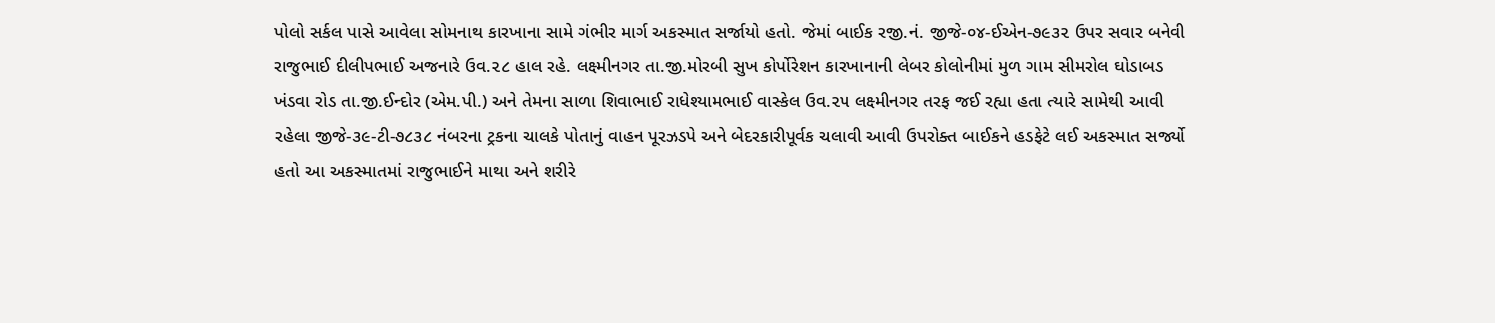પોલો સર્કલ પાસે આવેલા સોમનાથ કારખાના સામે ગંભીર માર્ગ અકસ્માત સર્જાયો હતો. જેમાં બાઈક રજી.નં. જીજે-૦૪-ઈએન-૭૯૩૨ ઉપર સવાર બનેવી રાજુભાઈ દીલીપભાઈ અજનારે ઉવ.૨૮ હાલ રહે. લક્ષ્મીનગર તા.જી.મોરબી સુખ કોર્પોરેશન કારખાનાની લેબર કોલોનીમાં મુળ ગામ સીમરોલ ઘોડાબડ ખંડવા રોડ તા.જી.ઈન્દોર (એમ.પી.) અને તેમના સાળા શિવાભાઈ રાધેશ્યામભાઈ વાસ્કેલ ઉવ.૨૫ લક્ષ્મીનગર તરફ જઈ રહ્યા હતા ત્યારે સામેથી આવી રહેલા જીજે-૩૯-ટી-૭૮૩૮ નંબરના ટ્રકના ચાલકે પોતાનું વાહન પૂરઝડપે અને બેદરકારીપૂર્વક ચલાવી આવી ઉપરોક્ત બાઈકને હડફેટે લઈ અકસ્માત સર્જ્યો હતો આ અકસ્માતમાં રાજુભાઈને માથા અને શરીરે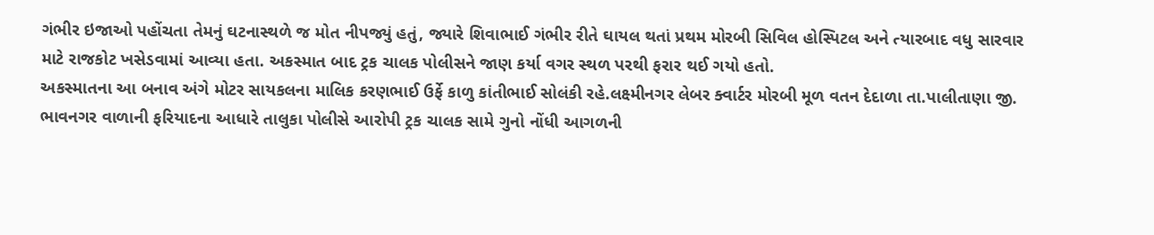ગંભીર ઇજાઓ પહોંચતા તેમનું ઘટનાસ્થળે જ મોત નીપજ્યું હતું, જ્યારે શિવાભાઈ ગંભીર રીતે ઘાયલ થતાં પ્રથમ મોરબી સિવિલ હોસ્પિટલ અને ત્યારબાદ વધુ સારવાર માટે રાજકોટ ખસેડવામાં આવ્યા હતા. અકસ્માત બાદ ટ્રક ચાલક પોલીસને જાણ કર્યા વગર સ્થળ પરથી ફરાર થઈ ગયો હતો.
અકસ્માતના આ બનાવ અંગે મોટર સાયકલના માલિક કરણભાઈ ઉર્ફે કાળુ કાંતીભાઈ સોલંકી રહે.લક્ષ્મીનગર લેબર ક્વાર્ટર મોરબી મૂળ વતન દેદાળા તા.પાલીતાણા જી. ભાવનગર વાળાની ફરિયાદના આધારે તાલુકા પોલીસે આરોપી ટ્રક ચાલક સામે ગુનો નોંધી આગળની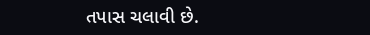તપાસ ચલાવી છે.